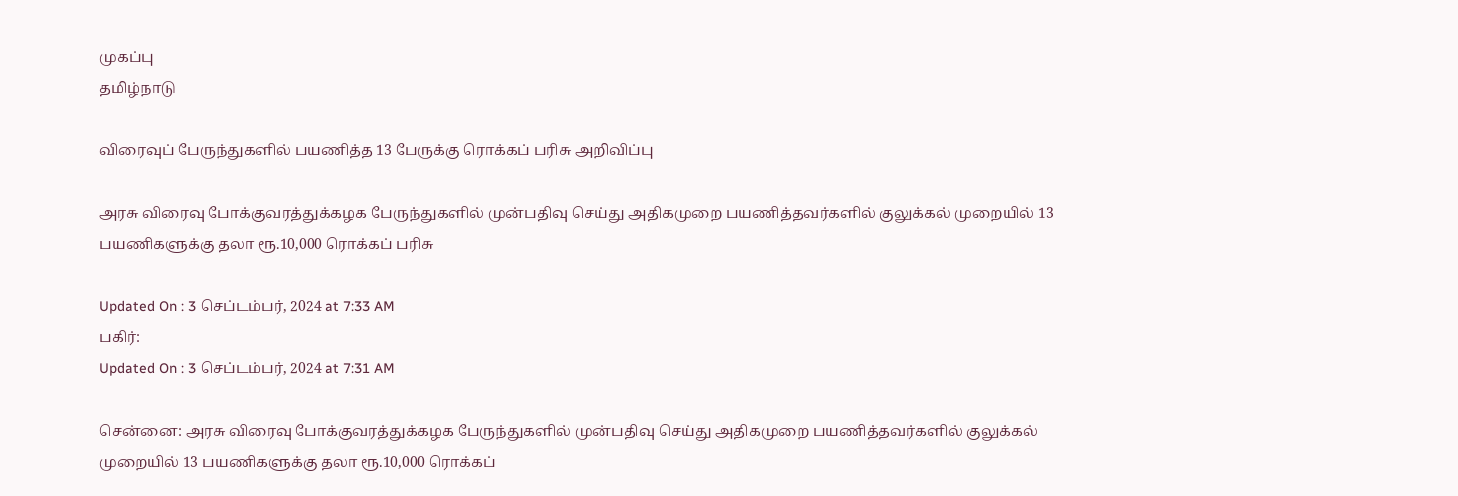முகப்பு
தமிழ்நாடு

விரைவுப் பேருந்துகளில் பயணித்த 13 பேருக்கு ரொக்கப் பரிசு அறிவிப்பு

அரசு விரைவு போக்குவரத்துக்கழக பேருந்துகளில் முன்பதிவு செய்து அதிகமுறை பயணித்தவர்களில் குலுக்கல் முறையில் 13 பயணிகளுக்கு தலா ரூ.10,000 ரொக்கப் பரிசு

Updated On : 3 செப்டம்பர், 2024 at 7:33 AM
பகிர்:
Updated On : 3 செப்டம்பர், 2024 at 7:31 AM

சென்னை: அரசு விரைவு போக்குவரத்துக்கழக பேருந்துகளில் முன்பதிவு செய்து அதிகமுறை பயணித்தவர்களில் குலுக்கல் முறையில் 13 பயணிகளுக்கு தலா ரூ.10,000 ரொக்கப்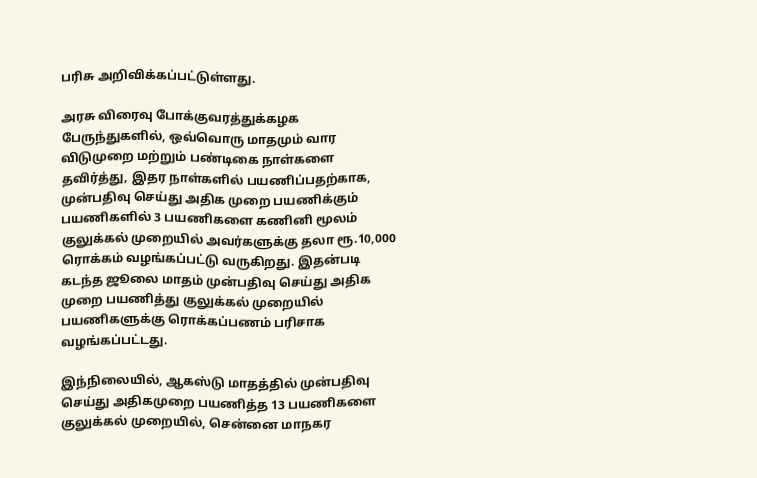பரிசு அறிவிக்கப்பட்டுள்ளது.

அரசு விரைவு போக்குவரத்துக்கழக பேருந்துகளில், ஒவ்வொரு மாதமும் வார விடுமுறை மற்றும் பண்டிகை நாள்களை தவிர்த்து, இதர நாள்களில் பயணிப்பதற்காக, முன்பதிவு செய்து அதிக முறை பயணிக்கும் பயணிகளில் 3 பயணிகளை கணினி மூலம் குலுக்கல் முறையில் அவர்களுக்கு தலா ரூ.10,000 ரொக்கம் வழங்கப்பட்டு வருகிறது. இதன்படி கடந்த ஜூலை மாதம் முன்பதிவு செய்து அதிக முறை பயணித்து குலுக்கல் முறையில் பயணிகளுக்கு ரொக்கப்பணம் பரிசாக வழங்கப்பட்டது.

இந்நிலையில், ஆகஸ்டு மாதத்தில் முன்பதிவு செய்து அதிகமுறை பயணித்த 13 பயணிகளை குலுக்கல் முறையில், சென்னை மாநகர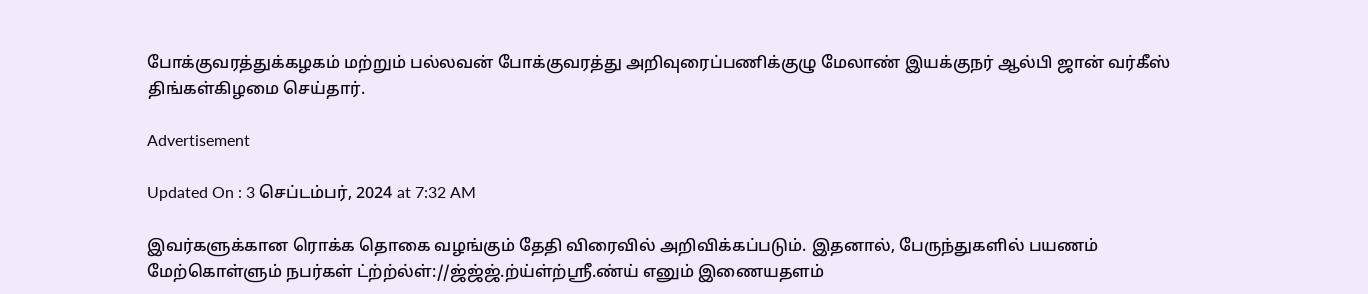போக்குவரத்துக்கழகம் மற்றும் பல்லவன் போக்குவரத்து அறிவுரைப்பணிக்குழு மேலாண் இயக்குநர் ஆல்பி ஜான் வர்கீஸ் திங்கள்கிழமை செய்தார்.

Advertisement

Updated On : 3 செப்டம்பர், 2024 at 7:32 AM

இவர்களுக்கான ரொக்க தொகை வழங்கும் தேதி விரைவில் அறிவிக்கப்படும். இதனால், பேருந்துகளில் பயணம் மேற்கொள்ளும் நபர்கள் ட்ற்ற்ல்ள்://ஜ்ஜ்ஜ்.ற்ய்ள்ற்ஸ்ரீ.ண்ய் எனும் இணையதளம்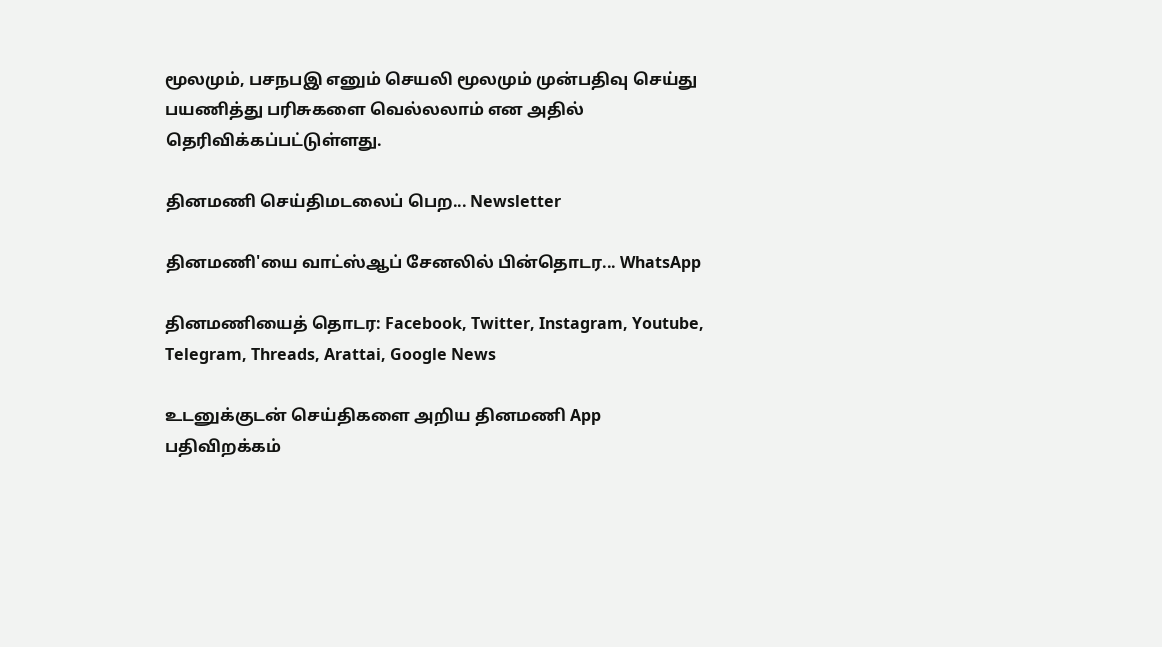மூலமும், பசநபஇ எனும் செயலி மூலமும் முன்பதிவு செய்து பயணித்து பரிசுகளை வெல்லலாம் என அதில் தெரிவிக்கப்பட்டுள்ளது.

தினமணி செய்திமடலைப் பெற... Newsletter

தினமணி'யை வாட்ஸ்ஆப் சேனலில் பின்தொடர... WhatsApp

தினமணியைத் தொடர: Facebook, Twitter, Instagram, Youtube, Telegram, Threads, Arattai, Google News

உடனுக்குடன் செய்திகளை அறிய தினமணி App பதிவிறக்கம்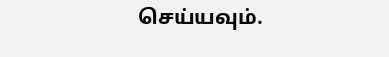செய்யவும்.